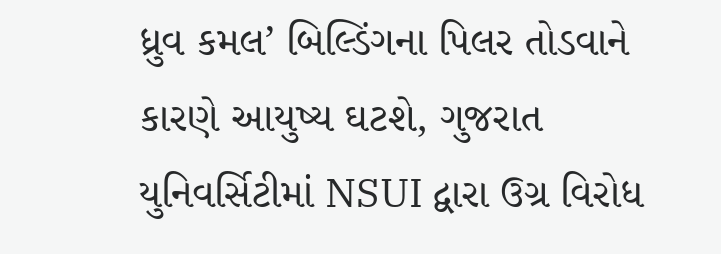ધ્રુવ કમલ’ બિલ્ડિંગના પિલર તોડવાને કારણે આયુષ્ય ઘટશે, ગુજરાત યુનિવર્સિટીમાં NSUI દ્વારા ઉગ્ર વિરોધ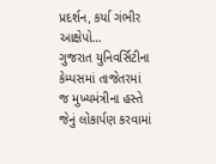પ્રદર્શન, કર્યા ગંભીર આક્ષેપો...
ગુજરાત યુનિવર્સિટીના કેમ્પસમાં તાજેતરમાં જ મુખ્યમંત્રીના હસ્તે જેનું લોકાર્પણ કરવામાં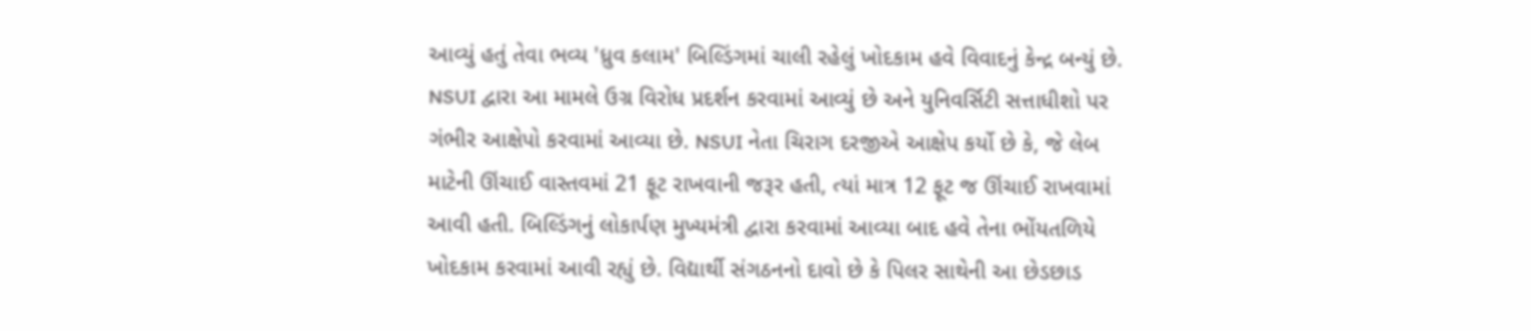આવ્યું હતું તેવા ભવ્ય 'ધ્રુવ કલામ' બિલ્ડિંગમાં ચાલી રહેલું ખોદકામ હવે વિવાદનું કેન્દ્ર બન્યું છે. NSUI દ્વારા આ મામલે ઉગ્ર વિરોધ પ્રદર્શન કરવામાં આવ્યું છે અને યુનિવર્સિટી સત્તાધીશો પર ગંભીર આક્ષેપો કરવામાં આવ્યા છે. NSUI નેતા ચિરાગ દરજીએ આક્ષેપ કર્યો છે કે, જે લેબ માટેની ઊંચાઈ વાસ્તવમાં 21 ફૂટ રાખવાની જરૂર હતી, ત્યાં માત્ર 12 ફૂટ જ ઊંચાઈ રાખવામાં આવી હતી. બિલ્ડિંગનું લોકાર્પણ મુખ્યમંત્રી દ્વારા કરવામાં આવ્યા બાદ હવે તેના ભોંયતળિયે ખોદકામ કરવામાં આવી રહ્યું છે. વિદ્યાર્થી સંગઠનનો દાવો છે કે પિલર સાથેની આ છેડછાડ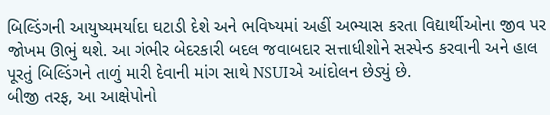બિલ્ડિંગની આયુષ્યમર્યાદા ઘટાડી દેશે અને ભવિષ્યમાં અહીં અભ્યાસ કરતા વિદ્યાર્થીઓના જીવ પર જોખમ ઊભું થશે. આ ગંભીર બેદરકારી બદલ જવાબદાર સત્તાધીશોને સસ્પેન્ડ કરવાની અને હાલ પૂરતું બિલ્ડિંગને તાળું મારી દેવાની માંગ સાથે NSUIએ આંદોલન છેડ્યું છે.
બીજી તરફ, આ આક્ષેપોનો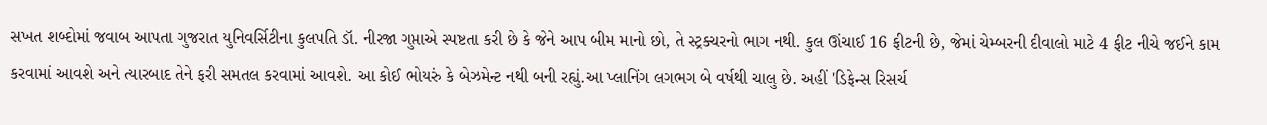સખત શબ્દોમાં જવાબ આપતા ગુજરાત યુનિવર્સિટીના કુલપતિ ડૉ. નીરજા ગુપ્તાએ સ્પષ્ટતા કરી છે કે જેને આપ બીમ માનો છો, તે સ્ટ્રક્ચરનો ભાગ નથી. કુલ ઊંચાઈ 16 ફીટની છે, જેમાં ચેમ્બરની દીવાલો માટે 4 ફીટ નીચે જઈને કામ કરવામાં આવશે અને ત્યારબાદ તેને ફરી સમતલ કરવામાં આવશે. આ કોઈ ભોયરું કે બેઝમેન્ટ નથી બની રહ્યું.આ પ્લાનિંગ લગભગ બે વર્ષથી ચાલુ છે. અહીં 'ડિફેન્સ રિસર્ચ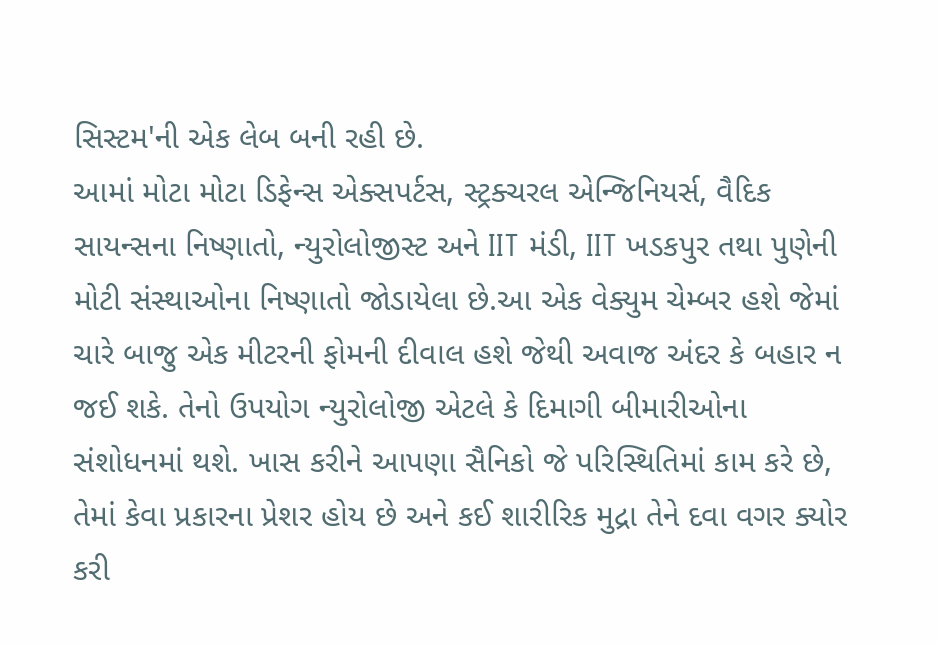સિસ્ટમ'ની એક લેબ બની રહી છે.
આમાં મોટા મોટા ડિફેન્સ એક્સપર્ટસ, સ્ટ્રક્ચરલ એન્જિનિયર્સ, વૈદિક સાયન્સના નિષ્ણાતો, ન્યુરોલોજીસ્ટ અને IIT મંડી, IIT ખડકપુર તથા પુણેની મોટી સંસ્થાઓના નિષ્ણાતો જોડાયેલા છે.આ એક વેક્યુમ ચેમ્બર હશે જેમાં ચારે બાજુ એક મીટરની ફોમની દીવાલ હશે જેથી અવાજ અંદર કે બહાર ન જઈ શકે. તેનો ઉપયોગ ન્યુરોલોજી એટલે કે દિમાગી બીમારીઓના સંશોધનમાં થશે. ખાસ કરીને આપણા સૈનિકો જે પરિસ્થિતિમાં કામ કરે છે, તેમાં કેવા પ્રકારના પ્રેશર હોય છે અને કઈ શારીરિક મુદ્રા તેને દવા વગર ક્યોર કરી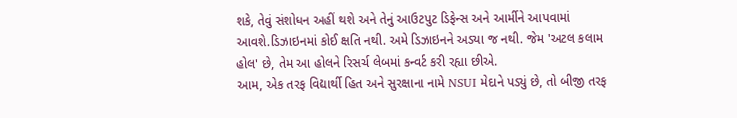શકે, તેવું સંશોધન અહીં થશે અને તેનું આઉટપુટ ડિફેન્સ અને આર્મીને આપવામાં આવશે.ડિઝાઇનમાં કોઈ ક્ષતિ નથી. અમે ડિઝાઇનને અડ્યા જ નથી. જેમ 'અટલ કલામ હોલ' છે, તેમ આ હોલને રિસર્ચ લેબમાં કન્વર્ટ કરી રહ્યા છીએ.
આમ, એક તરફ વિદ્યાર્થી હિત અને સુરક્ષાના નામે NSUI મેદાને પડ્યું છે, તો બીજી તરફ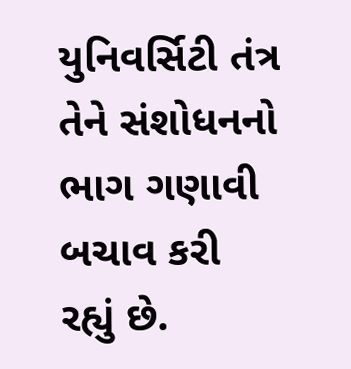યુનિવર્સિટી તંત્ર તેને સંશોધનનો ભાગ ગણાવી બચાવ કરી રહ્યું છે.